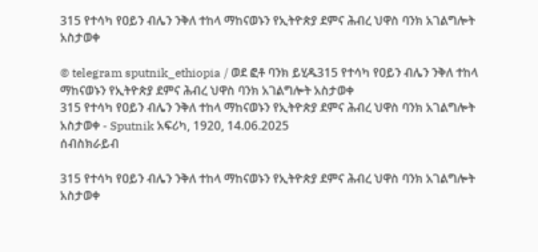315 የተሳካ የዐይን ብሌን ንቅለ ተከላ ማከናወኑን የኢትዮጵያ ደምና ሕብረ ህዋስ ባንክ አገልግሎት አስታወቀ

© telegram sputnik_ethiopia / ወደ ፎቶ ባንክ ይሂዱ315 የተሳካ የዐይን ብሌን ንቅለ ተከላ ማከናወኑን የኢትዮጵያ ደምና ሕብረ ህዋስ ባንክ አገልግሎት አስታወቀ
315 የተሳካ የዐይን ብሌን ንቅለ ተከላ ማከናወኑን የኢትዮጵያ ደምና ሕብረ ህዋስ ባንክ አገልግሎት አስታወቀ - Sputnik አፍሪካ, 1920, 14.06.2025
ሰብስክራይብ

315 የተሳካ የዐይን ብሌን ንቅለ ተከላ ማከናወኑን የኢትዮጵያ ደምና ሕብረ ህዋስ ባንክ አገልግሎት አስታወቀ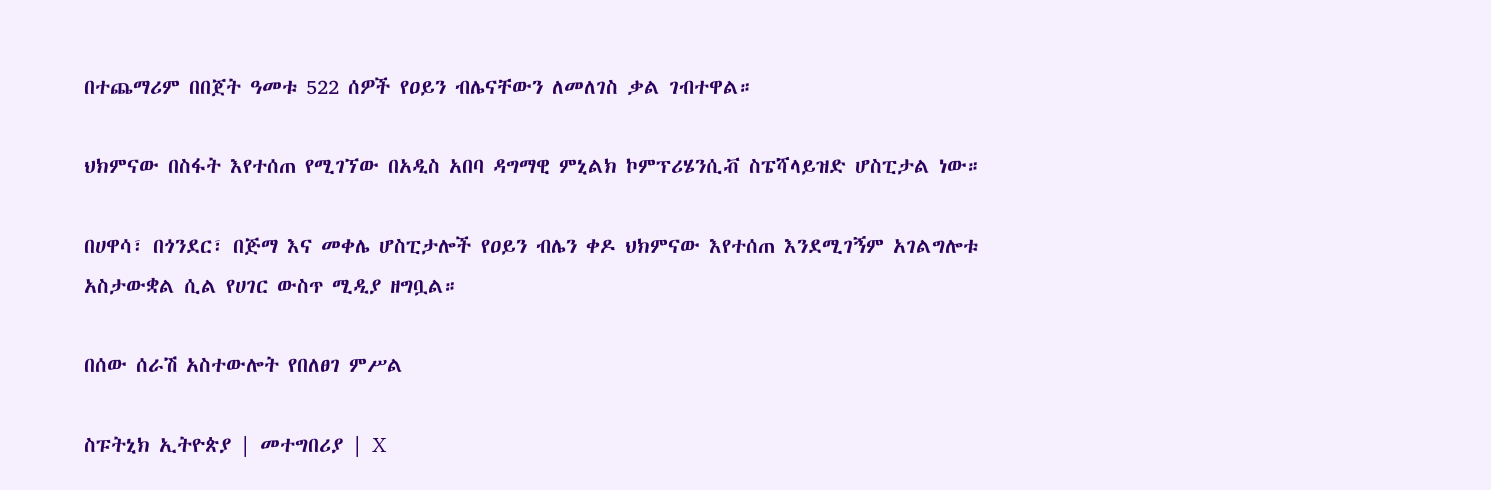በተጨማሪም በበጀት ዓመቱ 522 ሰዎች የዐይን ብሌናቸውን ለመለገስ ቃል ገብተዋል።

ህክምናው በስፋት እየተሰጠ የሚገኘው በአዲስ አበባ ዳግማዊ ምኒልክ ኮምፕሪሄንሲቭ ስፔሻላይዝድ ሆስፒታል ነው።

በሀዋሳ፣ በጎንደር፣ በጅማ እና መቀሌ ሆስፒታሎች የዐይን ብሌን ቀዶ ህክምናው እየተሰጠ እንደሚገኝም አገልግሎቱ አስታውቋል ሲል የሀገር ውስጥ ሚዲያ ዘግቧል።

በሰው ሰራሽ አስተውሎት የበለፀገ ምሥል

ስፑትኒክ ኢትዮጵያ | መተግበሪያ | X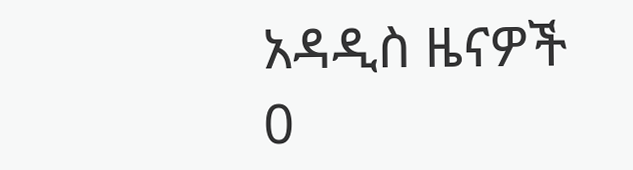አዳዲስ ዜናዎች
0